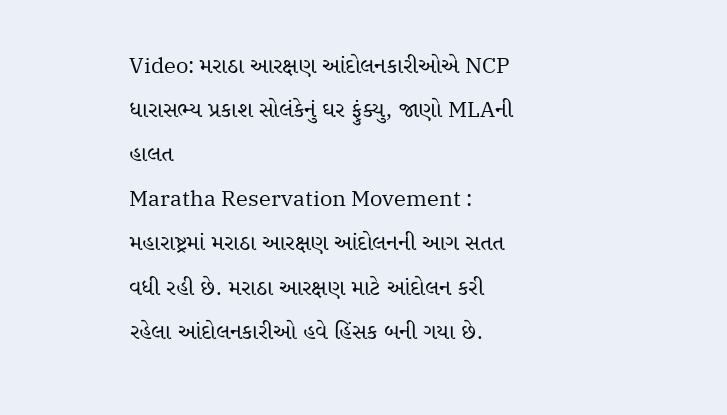Video: મરાઠા આરક્ષણ આંદોલનકારીઓએ NCP ધારાસભ્ય પ્રકાશ સોલંકેનું ઘર ફુંક્યુ, જાણો MLAની હાલત
Maratha Reservation Movement : મહારાષ્ટ્રમાં મરાઠા આરક્ષણ આંદોલનની આગ સતત વધી રહી છે. મરાઠા આરક્ષણ માટે આંદોલન કરી રહેલા આંદોલનકારીઓ હવે હિંસક બની ગયા છે.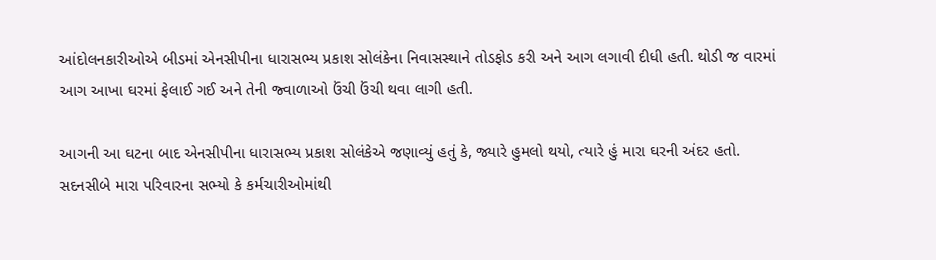આંદોલનકારીઓએ બીડમાં એનસીપીના ધારાસભ્ય પ્રકાશ સોલંકેના નિવાસસ્થાને તોડફોડ કરી અને આગ લગાવી દીધી હતી. થોડી જ વારમાં આગ આખા ઘરમાં ફેલાઈ ગઈ અને તેની જ્વાળાઓ ઉંચી ઉંચી થવા લાગી હતી.

આગની આ ઘટના બાદ એનસીપીના ધારાસભ્ય પ્રકાશ સોલંકેએ જણાવ્યું હતું કે, જ્યારે હુમલો થયો, ત્યારે હું મારા ઘરની અંદર હતો.
સદનસીબે મારા પરિવારના સભ્યો કે કર્મચારીઓમાંથી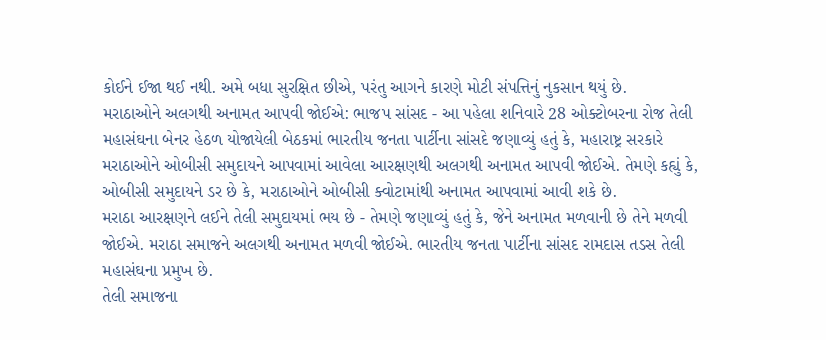કોઈને ઈજા થઈ નથી. અમે બધા સુરક્ષિત છીએ, પરંતુ આગને કારણે મોટી સંપત્તિનું નુકસાન થયું છે.
મરાઠાઓને અલગથી અનામત આપવી જોઈએ: ભાજપ સાંસદ - આ પહેલા શનિવારે 28 ઓક્ટોબરના રોજ તેલી મહાસંઘના બેનર હેઠળ યોજાયેલી બેઠકમાં ભારતીય જનતા પાર્ટીના સાંસદે જણાવ્યું હતું કે, મહારાષ્ટ્ર સરકારે મરાઠાઓને ઓબીસી સમુદાયને આપવામાં આવેલા આરક્ષણથી અલગથી અનામત આપવી જોઈએ. તેમણે કહ્યું કે, ઓબીસી સમુદાયને ડર છે કે, મરાઠાઓને ઓબીસી ક્વોટામાંથી અનામત આપવામાં આવી શકે છે.
મરાઠા આરક્ષણને લઈને તેલી સમુદાયમાં ભય છે - તેમણે જણાવ્યું હતું કે, જેને અનામત મળવાની છે તેને મળવી જોઈએ. મરાઠા સમાજને અલગથી અનામત મળવી જોઈએ. ભારતીય જનતા પાર્ટીના સાંસદ રામદાસ તડસ તેલી મહાસંઘના પ્રમુખ છે.
તેલી સમાજના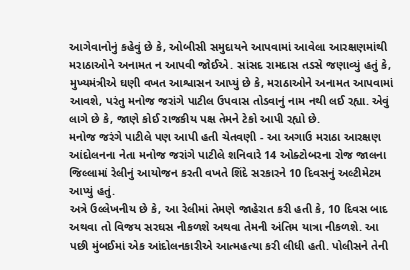આગેવાનોનું કહેવું છે કે, ઓબીસી સમુદાયને આપવામાં આવેલા આરક્ષણમાંથી મરાઠાઓને અનામત ન આપવી જોઈએ. સાંસદ રામદાસ તડસે જણાવ્યું હતું કે, મુખ્યમંત્રીએ ઘણી વખત આશ્વાસન આપ્યું છે કે, મરાઠાઓને અનામત આપવામાં આવશે, પરંતુ મનોજ જરાંગે પાટીલ ઉપવાસ તોડવાનું નામ નથી લઈ રહ્યા. એવું લાગે છે કે, જાણે કોઈ રાજકીય પક્ષ તેમને ટેકો આપી રહ્યો છે.
મનોજ જરંગે પાટીલે પણ આપી હતી ચેતવણી - આ અગાઉ મરાઠા આરક્ષણ આંદોલનના નેતા મનોજ જરાંગે પાટીલે શનિવારે 14 ઓક્ટોબરના રોજ જાલના જિલ્લામાં રેલીનું આયોજન કરતી વખતે શિંદે સરકારને 10 દિવસનું અલ્ટીમેટમ આપ્યું હતું.
અત્રે ઉલ્લેખનીય છે કે, આ રેલીમાં તેમણે જાહેરાત કરી હતી કે, 10 દિવસ બાદ અથવા તો વિજય સરઘસ નીકળશે અથવા તેમની અંતિમ યાત્રા નીકળશે. આ પછી મુંબઈમાં એક આંદોલનકારીએ આત્મહત્યા કરી લીધી હતી. પોલીસને તેની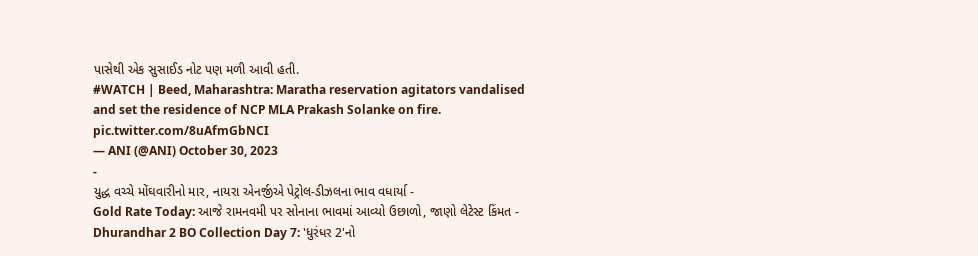પાસેથી એક સુસાઈડ નોટ પણ મળી આવી હતી.
#WATCH | Beed, Maharashtra: Maratha reservation agitators vandalised and set the residence of NCP MLA Prakash Solanke on fire. pic.twitter.com/8uAfmGbNCI
— ANI (@ANI) October 30, 2023
-
યુદ્ધ વચ્ચે મોંઘવારીનો માર, નાયરા એનર્જીએ પેટ્રોલ-ડીઝલના ભાવ વધાર્યા -
Gold Rate Today: આજે રામનવમી પર સોનાના ભાવમાં આવ્યો ઉછાળો, જાણો લેટેસ્ટ કિંમત -
Dhurandhar 2 BO Collection Day 7: 'ધુરંધર 2'નો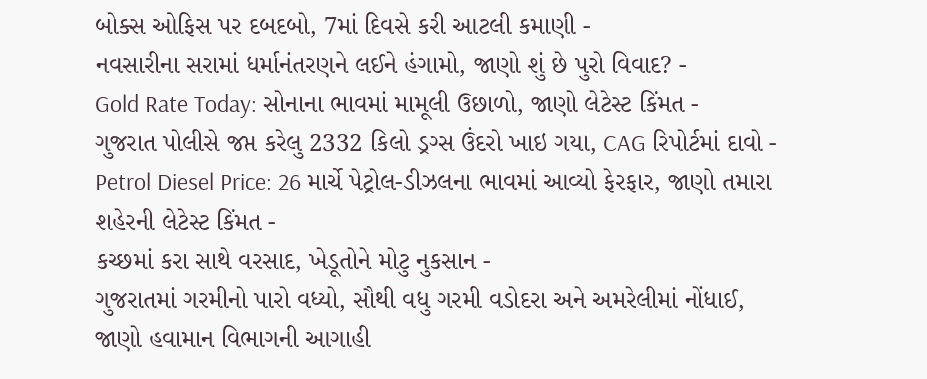બોક્સ ઓફિસ પર દબદબો, 7માં દિવસે કરી આટલી કમાણી -
નવસારીના સરામાં ધર્માનંતરણને લઈને હંગામો, જાણો શું છે પુરો વિવાદ? -
Gold Rate Today: સોનાના ભાવમાં મામૂલી ઉછાળો, જાણો લેટેસ્ટ કિંમત -
ગુજરાત પોલીસે જપ્ત કરેલુ 2332 કિલો ડ્રગ્સ ઉંદરો ખાઇ ગયા, CAG રિપોર્ટમાં દાવો -
Petrol Diesel Price: 26 માર્ચે પેટ્રોલ-ડીઝલના ભાવમાં આવ્યો ફેરફાર, જાણો તમારા શહેરની લેટેસ્ટ કિંમત -
કચ્છમાં કરા સાથે વરસાદ, ખેડૂતોને મોટુ નુકસાન -
ગુજરાતમાં ગરમીનો પારો વધ્યો, સૌથી વધુ ગરમી વડોદરા અને અમરેલીમાં નોંધાઈ, જાણો હવામાન વિભાગની આગાહી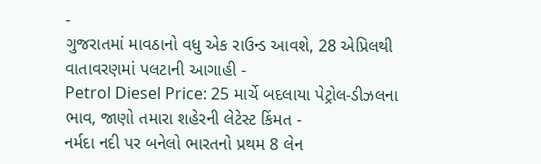-
ગુજરાતમાં માવઠાનો વધુ એક રાઉન્ડ આવશે, 28 એપ્રિલથી વાતાવરણમાં પલટાની આગાહી -
Petrol Diesel Price: 25 માર્ચે બદલાયા પેટ્રોલ-ડીઝલના ભાવ, જાણો તમારા શહેરની લેટેસ્ટ કિંમત -
નર્મદા નદી પર બનેલો ભારતનો પ્રથમ 8 લેન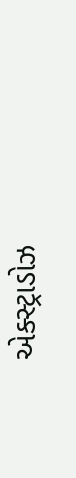એક્સ્ટ્રાડોઝ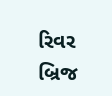રિવર બ્રિજ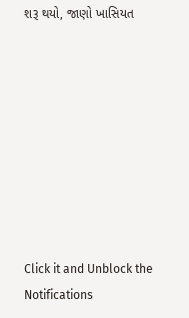શરૂ થયો, જાણો ખાસિયત









Click it and Unblock the Notifications